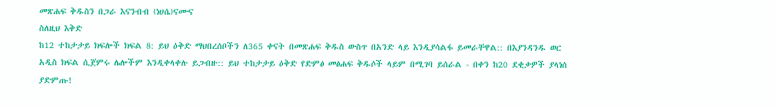መጽሐፍ ቅዱስን በጋራ እናንብብ (ነሀሴ)ናሙና
ስለዚህ እቅድ
ከ12 ተከታታይ ክፍሎች ክፍል 8: ይህ ዕቅድ ማህበረሰቦችን ለ365 ቀናት በመጽሐፍ ቅዱስ ውስጥ በአንድ ላይ እንዲያሳልፋ ይመራቸዋል:: በእያንዳንዱ ወር አዲስ ክፍል ሲጀምሩ ሌሎችም እንዲቀላቀሉ ይጋብዙ:: ይህ ተከታታይ ዕቅድ የድምፅ መፅሐፍ ቅዱሶች ላይም በሚገባ ይሰራል - በቀን ከ20 ደቂቃዎች ያላነሰ ያድምጡ!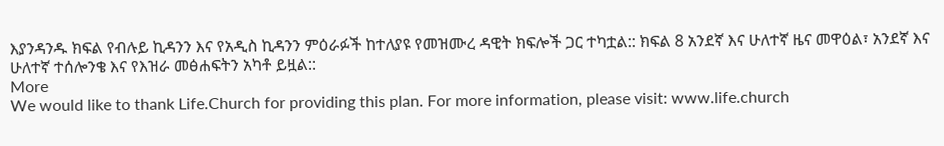እያንዳንዱ ክፍል የብሉይ ኪዳንን እና የአዲስ ኪዳንን ምዕራፉች ከተለያዩ የመዝሙረ ዳዊት ክፍሎች ጋር ተካቷል:: ክፍል 8 አንደኛ እና ሁለተኛ ዜና መዋዕል፣ አንደኛ እና ሁለተኛ ተሰሎንቄ እና የእዝራ መፅሐፍትን አካቶ ይዟል::
More
We would like to thank Life.Church for providing this plan. For more information, please visit: www.life.church